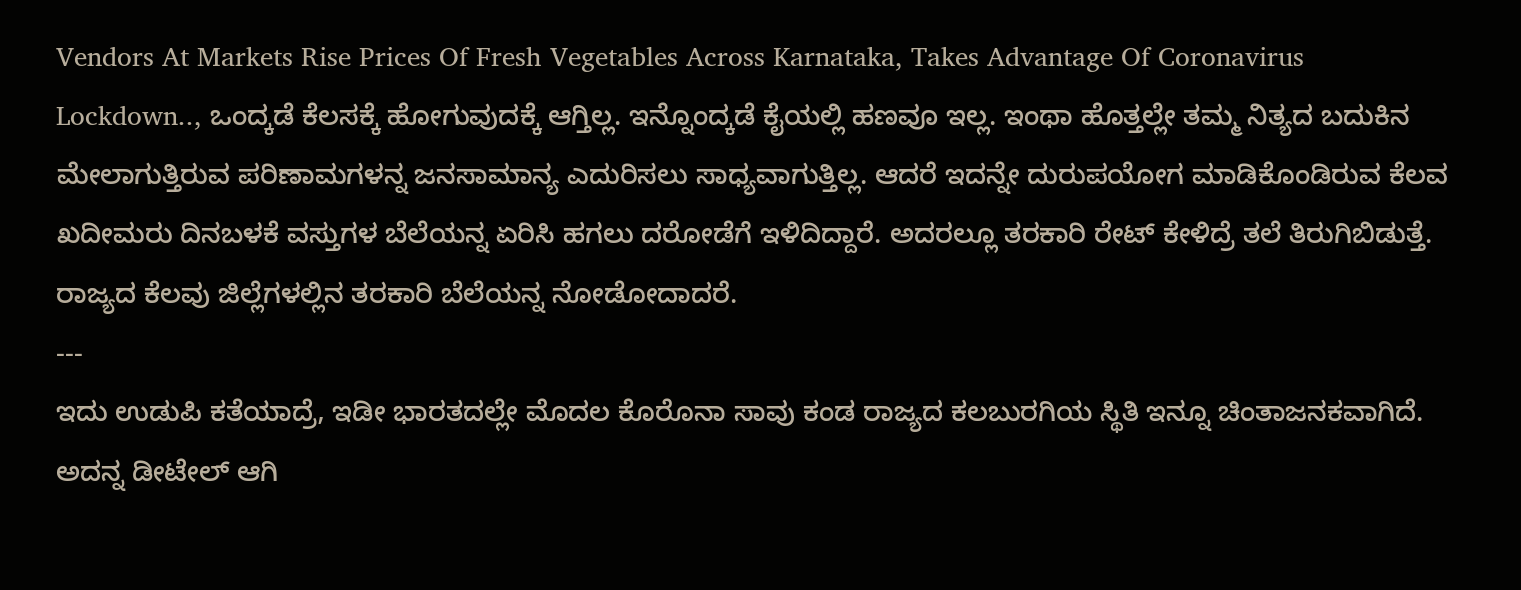Vendors At Markets Rise Prices Of Fresh Vegetables Across Karnataka, Takes Advantage Of Coronavirus Lockdown.., ಒಂದ್ಕಡೆ ಕೆಲಸಕ್ಕೆ ಹೋಗುವುದಕ್ಕೆ ಆಗ್ತಿಲ್ಲ. ಇನ್ನೊಂದ್ಕಡೆ ಕೈಯಲ್ಲಿ ಹಣವೂ ಇಲ್ಲ. ಇಂಥಾ ಹೊತ್ತಲ್ಲೇ ತಮ್ಮ ನಿತ್ಯದ ಬದುಕಿನ ಮೇಲಾಗುತ್ತಿರುವ ಪರಿಣಾಮಗಳನ್ನ ಜನಸಾಮಾನ್ಯ ಎದುರಿಸಲು ಸಾಧ್ಯವಾಗುತ್ತಿಲ್ಲ. ಆದರೆ ಇದನ್ನೇ ದುರುಪಯೋಗ ಮಾಡಿಕೊಂಡಿರುವ ಕೆಲವ ಖದೀಮರು ದಿನಬಳಕೆ ವಸ್ತುಗಳ ಬೆಲೆಯನ್ನ ಏರಿಸಿ ಹಗಲು ದರೋಡೆಗೆ ಇಳಿದಿದ್ದಾರೆ. ಅದರಲ್ಲೂ ತರಕಾರಿ ರೇಟ್ ಕೇಳಿದ್ರೆ ತಲೆ ತಿರುಗಿಬಿಡುತ್ತೆ. ರಾಜ್ಯದ ಕೆಲವು ಜಿಲ್ಲೆಗಳಲ್ಲಿನ ತರಕಾರಿ ಬೆಲೆಯನ್ನ ನೋಡೋದಾದರೆ.
---
ಇದು ಉಡುಪಿ ಕತೆಯಾದ್ರೆ, ಇಡೀ ಭಾರತದಲ್ಲೇ ಮೊದಲ ಕೊರೊನಾ ಸಾವು ಕಂಡ ರಾಜ್ಯದ ಕಲಬುರಗಿಯ ಸ್ಥಿತಿ ಇನ್ನೂ ಚಿಂತಾಜನಕವಾಗಿದೆ. ಅದನ್ನ ಡೀಟೇಲ್ ಆಗಿ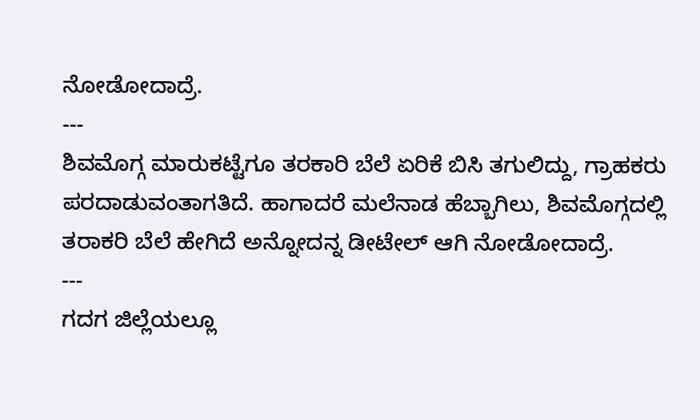ನೋಡೋದಾದ್ರೆ.
---
ಶಿವಮೊಗ್ಗ ಮಾರುಕಟ್ಟೆಗೂ ತರಕಾರಿ ಬೆಲೆ ಏರಿಕೆ ಬಿಸಿ ತಗುಲಿದ್ದು, ಗ್ರಾಹಕರು ಪರದಾಡುವಂತಾಗತಿದೆ. ಹಾಗಾದರೆ ಮಲೆನಾಡ ಹೆಬ್ಬಾಗಿಲು, ಶಿವಮೊಗ್ಗದಲ್ಲಿ ತರಾಕರಿ ಬೆಲೆ ಹೇಗಿದೆ ಅನ್ನೋದನ್ನ ಡೀಟೇಲ್ ಆಗಿ ನೋಡೋದಾದ್ರೆ.
---
ಗದಗ ಜಿಲ್ಲೆಯಲ್ಲೂ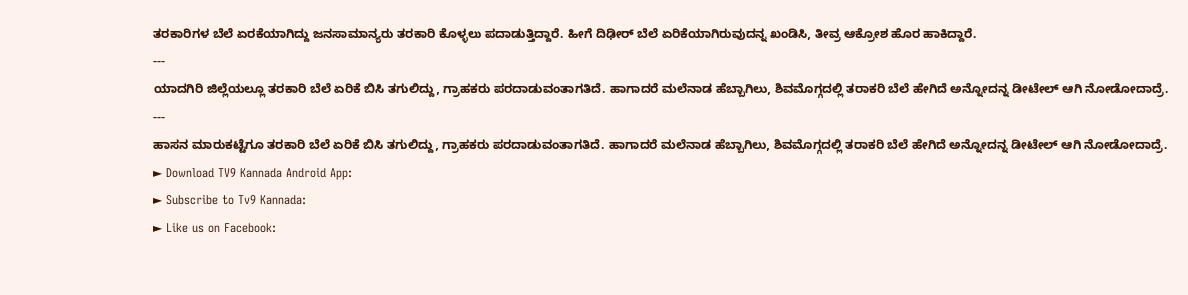ತರಕಾರಿಗಳ ಬೆಲೆ ಏರಕೆಯಾಗಿದ್ದು ಜನಸಾಮಾನ್ಯರು ತರಕಾರಿ ಕೊಳ್ಳಲು ಪದಾಡುತ್ತಿದ್ದಾರೆ. ಹೀಗೆ ದಿಢೀರ್ ಬೆಲೆ ಏರಿಕೆಯಾಗಿರುವುದನ್ನ ಖಂಡಿಸಿ, ತೀವ್ರ ಆಕ್ರೋಶ ಹೊರ ಹಾಕಿದ್ದಾರೆ.
---
ಯಾದಗಿರಿ ಜಿಲ್ಲೆಯಲ್ಲೂ ತರಕಾರಿ ಬೆಲೆ ಏರಿಕೆ ಬಿಸಿ ತಗುಲಿದ್ದು, ಗ್ರಾಹಕರು ಪರದಾಡುವಂತಾಗತಿದೆ. ಹಾಗಾದರೆ ಮಲೆನಾಡ ಹೆಬ್ಬಾಗಿಲು, ಶಿವಮೊಗ್ಗದಲ್ಲಿ ತರಾಕರಿ ಬೆಲೆ ಹೇಗಿದೆ ಅನ್ನೋದನ್ನ ಡೀಟೇಲ್ ಆಗಿ ನೋಡೋದಾದ್ರೆ.
---
ಹಾಸನ ಮಾರುಕಟ್ಟೆಗೂ ತರಕಾರಿ ಬೆಲೆ ಏರಿಕೆ ಬಿಸಿ ತಗುಲಿದ್ದು, ಗ್ರಾಹಕರು ಪರದಾಡುವಂತಾಗತಿದೆ. ಹಾಗಾದರೆ ಮಲೆನಾಡ ಹೆಬ್ಬಾಗಿಲು, ಶಿವಮೊಗ್ಗದಲ್ಲಿ ತರಾಕರಿ ಬೆಲೆ ಹೇಗಿದೆ ಅನ್ನೋದನ್ನ ಡೀಟೇಲ್ ಆಗಿ ನೋಡೋದಾದ್ರೆ.
► Download TV9 Kannada Android App:
► Subscribe to Tv9 Kannada:
► Like us on Facebook: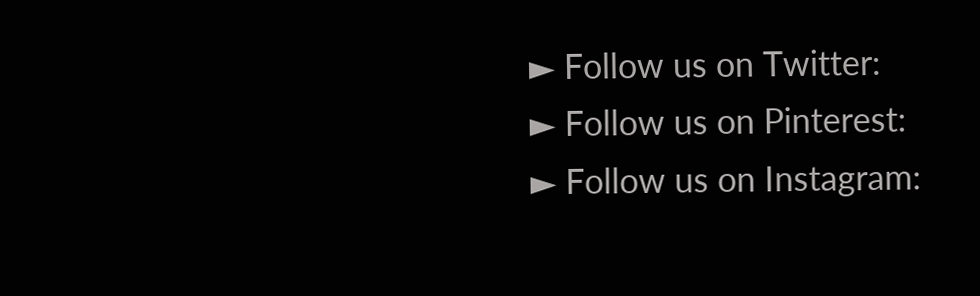► Follow us on Twitter:
► Follow us on Pinterest:
► Follow us on Instagram: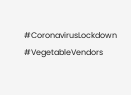#CoronavirusLockdown #VegetableVendors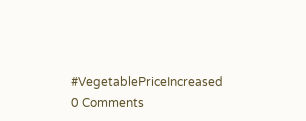#VegetablePriceIncreased
0 Comments